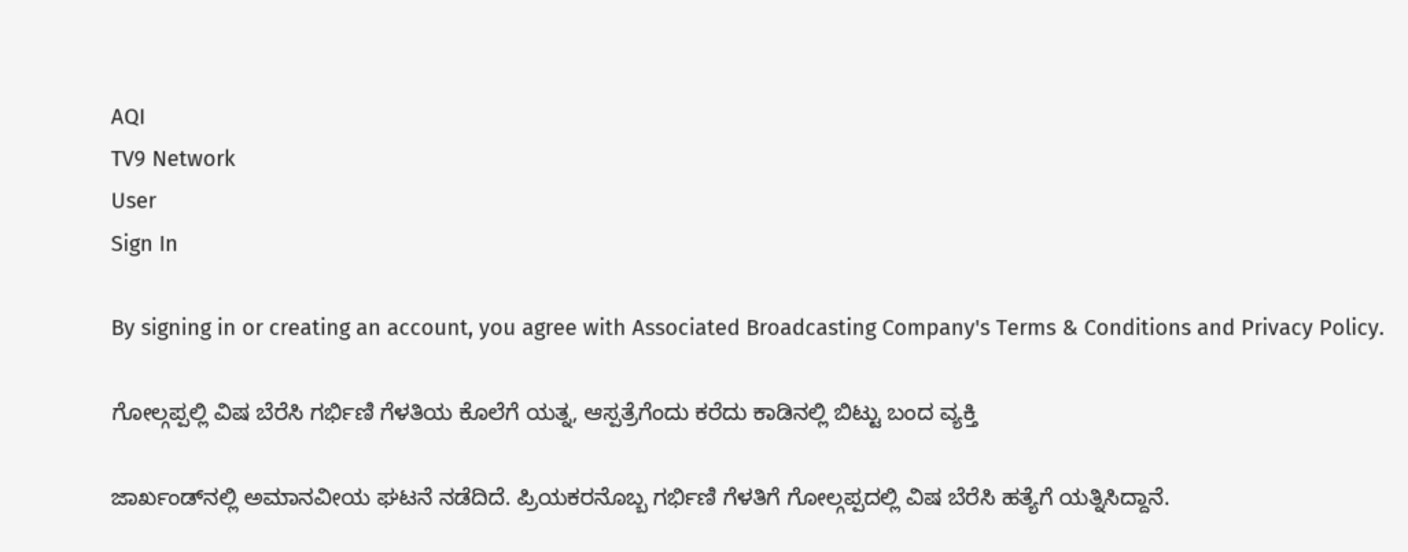AQI
TV9 Network
User
Sign In

By signing in or creating an account, you agree with Associated Broadcasting Company's Terms & Conditions and Privacy Policy.

ಗೋಲ್ಗಪ್ಪಲ್ಲಿ ವಿಷ ಬೆರೆಸಿ ಗರ್ಭಿಣಿ ಗೆಳತಿಯ ಕೊಲೆಗೆ ಯತ್ನ, ಆಸ್ಪತ್ರೆಗೆಂದು ಕರೆದು ಕಾಡಿನಲ್ಲಿ ಬಿಟ್ಟು ಬಂದ ವ್ಯಕ್ತಿ

ಜಾರ್ಖಂಡ್‌ನಲ್ಲಿ ಅಮಾನವೀಯ ಘಟನೆ ನಡೆದಿದೆ. ಪ್ರಿಯಕರನೊಬ್ಬ ಗರ್ಭಿಣಿ ಗೆಳತಿಗೆ ಗೋಲ್ಗಪ್ಪದಲ್ಲಿ ವಿಷ ಬೆರೆಸಿ ಹತ್ಯೆಗೆ ಯತ್ನಿಸಿದ್ದಾನೆ.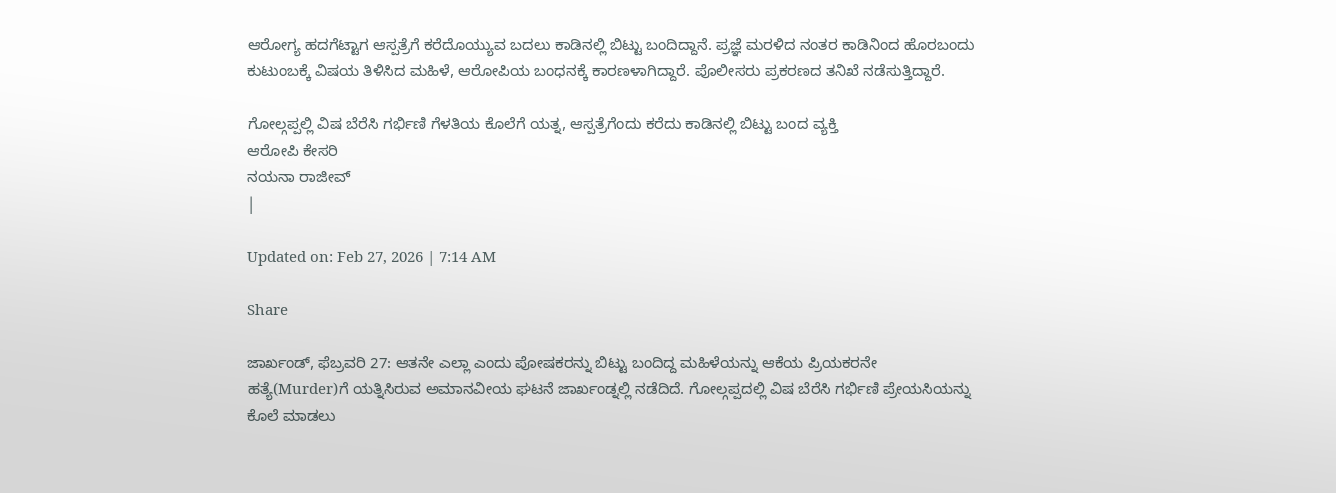ಆರೋಗ್ಯ ಹದಗೆಟ್ಟಾಗ ಆಸ್ಪತ್ರೆಗೆ ಕರೆದೊಯ್ಯುವ ಬದಲು ಕಾಡಿನಲ್ಲಿ ಬಿಟ್ಟು ಬಂದಿದ್ದಾನೆ. ಪ್ರಜ್ಞೆ ಮರಳಿದ ನಂತರ ಕಾಡಿನಿಂದ ಹೊರಬಂದು ಕುಟುಂಬಕ್ಕೆ ವಿಷಯ ತಿಳಿಸಿದ ಮಹಿಳೆ, ಆರೋಪಿಯ ಬಂಧನಕ್ಕೆ ಕಾರಣಳಾಗಿದ್ದಾರೆ. ಪೊಲೀಸರು ಪ್ರಕರಣದ ತನಿಖೆ ನಡೆಸುತ್ತಿದ್ದಾರೆ.

ಗೋಲ್ಗಪ್ಪಲ್ಲಿ ವಿಷ ಬೆರೆಸಿ ಗರ್ಭಿಣಿ ಗೆಳತಿಯ ಕೊಲೆಗೆ ಯತ್ನ, ಆಸ್ಪತ್ರೆಗೆಂದು ಕರೆದು ಕಾಡಿನಲ್ಲಿ ಬಿಟ್ಟು ಬಂದ ವ್ಯಕ್ತಿ
ಆರೋಪಿ ಕೇಸರಿ
ನಯನಾ ರಾಜೀವ್
|

Updated on: Feb 27, 2026 | 7:14 AM

Share

ಜಾರ್ಖಂಡ್, ಫೆಬ್ರವರಿ 27: ಆತನೇ ಎಲ್ಲಾ ಎಂದು ಪೋಷಕರನ್ನು ಬಿಟ್ಟು ಬಂದಿದ್ದ ಮಹಿಳೆಯನ್ನು ಆಕೆಯ ಪ್ರಿಯಕರನೇ ಹತ್ಯೆ(Murder)ಗೆ ಯತ್ನಿಸಿರುವ ಅಮಾನವೀಯ ಘಟನೆ ಜಾರ್ಖಂಡ್ನಲ್ಲಿ ನಡೆದಿದೆ. ಗೋಲ್ಗಪ್ಪದಲ್ಲಿ ವಿಷ ಬೆರೆಸಿ ಗರ್ಭಿಣಿ ಪ್ರೇಯಸಿಯನ್ನು ಕೊಲೆ ಮಾಡಲು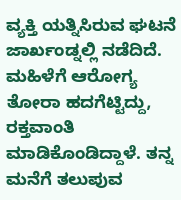ವ್ಯಕ್ತಿ ಯತ್ನಿಸಿರುವ ಘಟನೆ ಜಾರ್ಖಂಡ್ನಲ್ಲಿ ನಡೆದಿದೆ. ಮಹಿಳೆಗೆ ಆರೋಗ್ಯ ತೋರಾ ಹದಗೆಟ್ಟಿದ್ದು, ರಕ್ತವಾಂತಿ ಮಾಡಿಕೊಂಡಿದ್ದಾಳೆ. ತನ್ನ ಮನೆಗೆ ತಲುಪುವ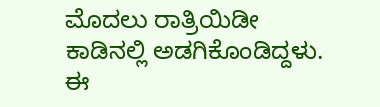ಮೊದಲು ರಾತ್ರಿಯಿಡೀ ಕಾಡಿನಲ್ಲಿ ಅಡಗಿಕೊಂಡಿದ್ದಳು. ಈ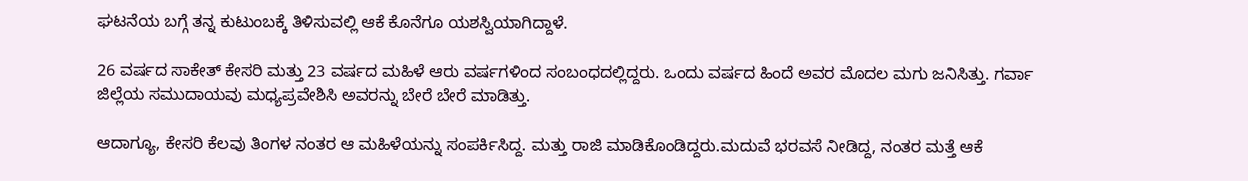ಘಟನೆಯ ಬಗ್ಗೆ ತನ್ನ ಕುಟುಂಬಕ್ಕೆ ತಿಳಿಸುವಲ್ಲಿ ಆಕೆ ಕೊನೆಗೂ ಯಶಸ್ವಿಯಾಗಿದ್ದಾಳೆ.

26 ವರ್ಷದ ಸಾಕೇತ್ ಕೇಸರಿ ಮತ್ತು 23 ವರ್ಷದ ಮಹಿಳೆ ಆರು ವರ್ಷಗಳಿಂದ ಸಂಬಂಧದಲ್ಲಿದ್ದರು. ಒಂದು ವರ್ಷದ ಹಿಂದೆ ಅವರ ಮೊದಲ ಮಗು ಜನಿಸಿತ್ತು. ಗರ್ವಾ ಜಿಲ್ಲೆಯ ಸಮುದಾಯವು ಮಧ್ಯಪ್ರವೇಶಿಸಿ ಅವರನ್ನು ಬೇರೆ ಬೇರೆ ಮಾಡಿತ್ತು.

ಆದಾಗ್ಯೂ, ಕೇಸರಿ ಕೆಲವು ತಿಂಗಳ ನಂತರ ಆ ಮಹಿಳೆಯನ್ನು ಸಂಪರ್ಕಿಸಿದ್ದ. ಮತ್ತು ರಾಜಿ ಮಾಡಿಕೊಂಡಿದ್ದರು.ಮದುವೆ ಭರವಸೆ ನೀಡಿದ್ದ, ನಂತರ ಮತ್ತೆ ಆಕೆ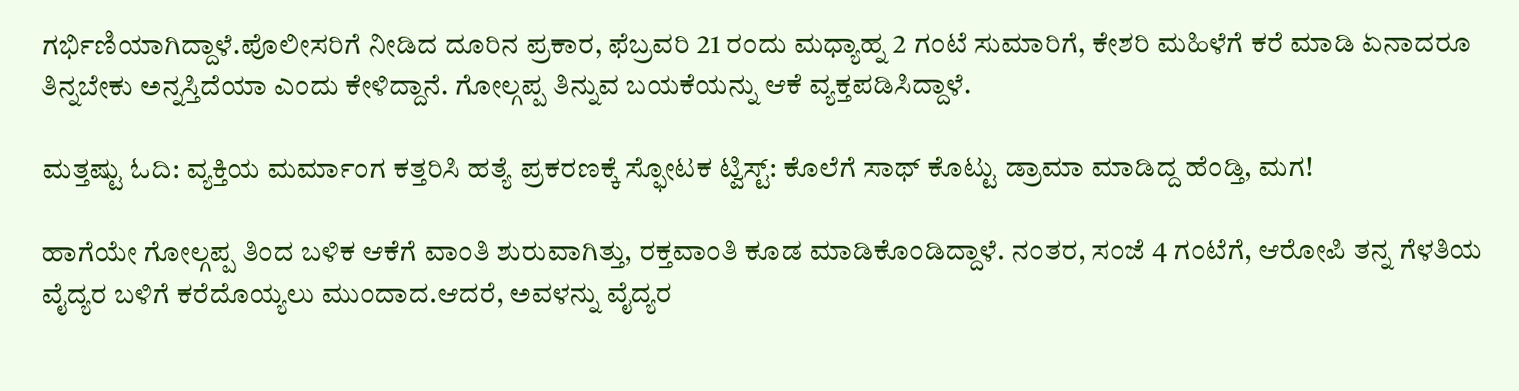ಗರ್ಭಿಣಿಯಾಗಿದ್ದಾಳೆ.ಪೊಲೀಸರಿಗೆ ನೀಡಿದ ದೂರಿನ ಪ್ರಕಾರ, ಫೆಬ್ರವರಿ 21 ರಂದು ಮಧ್ಯಾಹ್ನ 2 ಗಂಟೆ ಸುಮಾರಿಗೆ, ಕೇಶರಿ ಮಹಿಳೆಗೆ ಕರೆ ಮಾಡಿ ಏನಾದರೂ ತಿನ್ನಬೇಕು ಅನ್ನಸ್ತಿದೆಯಾ ಎಂದು ಕೇಳಿದ್ದಾನೆ. ಗೋಲ್ಗಪ್ಪ ತಿನ್ನುವ ಬಯಕೆಯನ್ನು ಆಕೆ ವ್ಯಕ್ತಪಡಿಸಿದ್ದಾಳೆ.

ಮತ್ತಷ್ಟು ಓದಿ: ವ್ಯಕ್ತಿಯ ಮರ್ಮಾಂಗ ಕತ್ತರಿಸಿ ಹತ್ಯೆ ಪ್ರಕರಣಕ್ಕೆ ಸ್ಫೋಟಕ ಟ್ವಿಸ್ಟ್: ಕೊಲೆಗೆ ಸಾಥ್ ಕೊಟ್ಟು ಡ್ರಾಮಾ ಮಾಡಿದ್ದ ಹೆಂಡ್ತಿ, ಮಗ!

ಹಾಗೆಯೇ ಗೋಲ್ಗಪ್ಪ ತಿಂದ ಬಳಿಕ ಆಕೆಗೆ ವಾಂತಿ ಶುರುವಾಗಿತ್ತು, ರಕ್ತವಾಂತಿ ಕೂಡ ಮಾಡಿಕೊಂಡಿದ್ದಾಳೆ. ನಂತರ, ಸಂಜೆ 4 ಗಂಟೆಗೆ, ಆರೋಪಿ ತನ್ನ ಗೆಳತಿಯ ವೈದ್ಯರ ಬಳಿಗೆ ಕರೆದೊಯ್ಯಲು ಮುಂದಾದ.ಆದರೆ, ಅವಳನ್ನು ವೈದ್ಯರ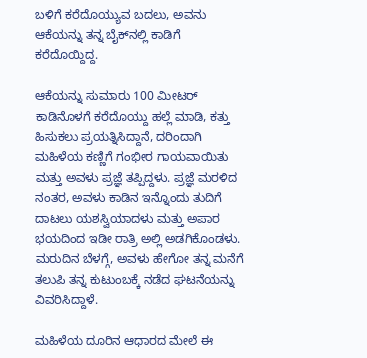ಬಳಿಗೆ ಕರೆದೊಯ್ಯುವ ಬದಲು, ಅವನು ಆಕೆಯನ್ನು ತನ್ನ ಬೈಕ್‌ನಲ್ಲಿ ಕಾಡಿಗೆ ಕರೆದೊಯ್ದಿದ್ದ.

ಆಕೆಯನ್ನು ಸುಮಾರು 100 ಮೀಟರ್ ಕಾಡಿನೊಳಗೆ ಕರೆದೊಯ್ದು ಹಲ್ಲೆ ಮಾಡಿ, ಕತ್ತು ಹಿಸುಕಲು ಪ್ರಯತ್ನಿಸಿದ್ದಾನೆ, ದರಿಂದಾಗಿ ಮಹಿಳೆಯ ಕಣ್ಣಿಗೆ ಗಂಭೀರ ಗಾಯವಾಯಿತು ಮತ್ತು ಅವಳು ಪ್ರಜ್ಞೆ ತಪ್ಪಿದ್ದಳು. ಪ್ರಜ್ಞೆ ಮರಳಿದ ನಂತರ, ಅವಳು ಕಾಡಿನ ಇನ್ನೊಂದು ತುದಿಗೆ ದಾಟಲು ಯಶಸ್ವಿಯಾದಳು ಮತ್ತು ಅಪಾರ ಭಯದಿಂದ ಇಡೀ ರಾತ್ರಿ ಅಲ್ಲಿ ಅಡಗಿಕೊಂಡಳು. ಮರುದಿನ ಬೆಳಗ್ಗೆ, ಅವಳು ಹೇಗೋ ತನ್ನ ಮನೆಗೆ ತಲುಪಿ ತನ್ನ ಕುಟುಂಬಕ್ಕೆ ನಡೆದ ಘಟನೆಯನ್ನು ವಿವರಿಸಿದ್ದಾಳೆ.

ಮಹಿಳೆಯ ದೂರಿನ ಆಧಾರದ ಮೇಲೆ ಈ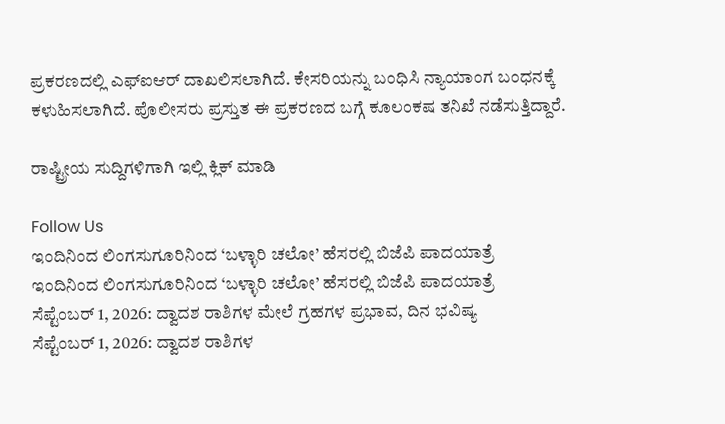ಪ್ರಕರಣದಲ್ಲಿ ಎಫ್‌ಐಆರ್ ದಾಖಲಿಸಲಾಗಿದೆ. ಕೇಸರಿಯನ್ನು ಬಂಧಿಸಿ ನ್ಯಾಯಾಂಗ ಬಂಧನಕ್ಕೆ ಕಳುಹಿಸಲಾಗಿದೆ. ಪೊಲೀಸರು ಪ್ರಸ್ತುತ ಈ ಪ್ರಕರಣದ ಬಗ್ಗೆ ಕೂಲಂಕಷ ತನಿಖೆ ನಡೆಸುತ್ತಿದ್ದಾರೆ.

ರಾಷ್ಟ್ರೀಯ ಸುದ್ದಿಗಳಿಗಾಗಿ ಇಲ್ಲಿ ಕ್ಲಿಕ್ ಮಾಡಿ

Follow Us
ಇಂದಿನಿಂದ ಲಿಂಗಸುಗೂರಿನಿಂದ ‘ಬಳ್ಳಾರಿ ಚಲೋ’ ಹೆಸರಲ್ಲಿ ಬಿಜೆಪಿ ಪಾದಯಾತ್ರೆ
ಇಂದಿನಿಂದ ಲಿಂಗಸುಗೂರಿನಿಂದ ‘ಬಳ್ಳಾರಿ ಚಲೋ’ ಹೆಸರಲ್ಲಿ ಬಿಜೆಪಿ ಪಾದಯಾತ್ರೆ
ಸೆಪ್ಟೆಂಬರ್ 1, 2026: ದ್ವಾದಶ ರಾಶಿಗಳ ಮೇಲೆ ಗ್ರಹಗಳ ಪ್ರಭಾವ, ದಿನ ಭವಿಷ್ಯ
ಸೆಪ್ಟೆಂಬರ್ 1, 2026: ದ್ವಾದಶ ರಾಶಿಗಳ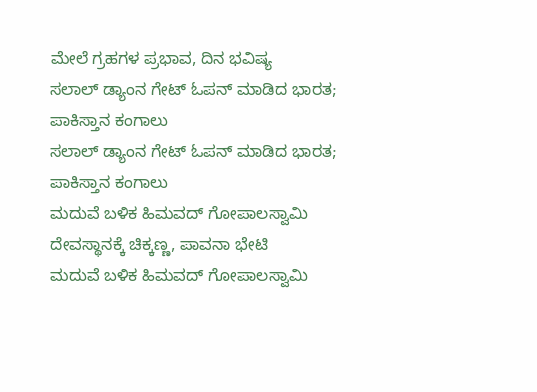ಮೇಲೆ ಗ್ರಹಗಳ ಪ್ರಭಾವ, ದಿನ ಭವಿಷ್ಯ
ಸಲಾಲ್ ಡ್ಯಾಂನ ಗೇಟ್ ಓಪನ್ ಮಾಡಿದ ಭಾರತ; ಪಾಕಿಸ್ತಾನ ಕಂಗಾಲು
ಸಲಾಲ್ ಡ್ಯಾಂನ ಗೇಟ್ ಓಪನ್ ಮಾಡಿದ ಭಾರತ; ಪಾಕಿಸ್ತಾನ ಕಂಗಾಲು
ಮದುವೆ ಬಳಿಕ ಹಿಮವದ್ ಗೋಪಾಲಸ್ವಾಮಿ ದೇವಸ್ಥಾನಕ್ಕೆ ಚಿಕ್ಕಣ್ಣ, ಪಾವನಾ ಭೇಟಿ
ಮದುವೆ ಬಳಿಕ ಹಿಮವದ್ ಗೋಪಾಲಸ್ವಾಮಿ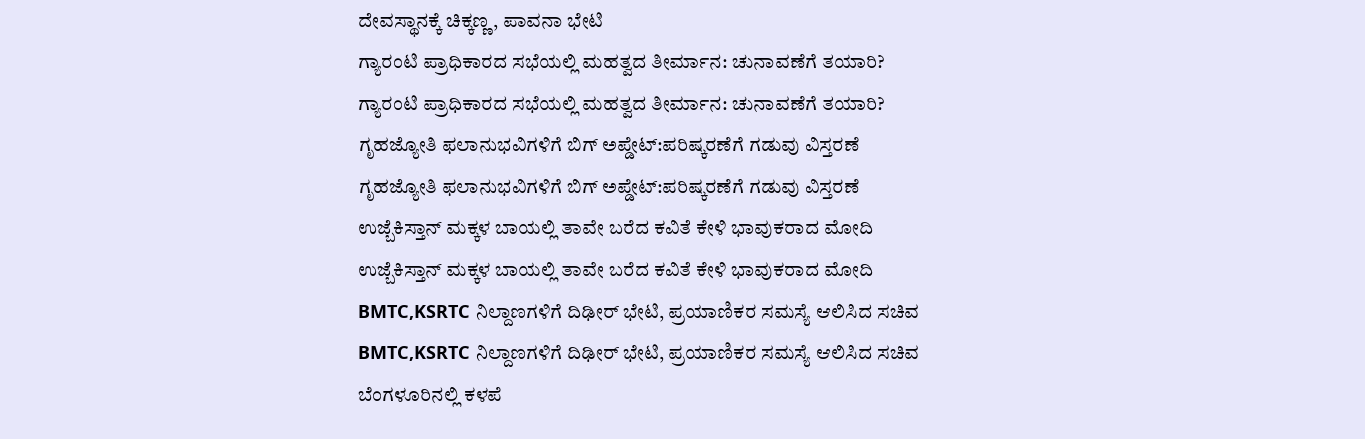ದೇವಸ್ಥಾನಕ್ಕೆ ಚಿಕ್ಕಣ್ಣ, ಪಾವನಾ ಭೇಟಿ
ಗ್ಯಾರಂಟಿ ಪ್ರಾಧಿಕಾರದ ಸಭೆಯಲ್ಲಿ ಮಹತ್ವದ ತೀರ್ಮಾನ: ಚುನಾವಣೆಗೆ ತಯಾರಿ?
ಗ್ಯಾರಂಟಿ ಪ್ರಾಧಿಕಾರದ ಸಭೆಯಲ್ಲಿ ಮಹತ್ವದ ತೀರ್ಮಾನ: ಚುನಾವಣೆಗೆ ತಯಾರಿ?
ಗೃಹಜ್ಯೋತಿ ಫಲಾನುಭವಿಗಳಿಗೆ ಬಿಗ್ ಅಪ್ಡೇಟ್:ಪರಿಷ್ಕರಣೆಗೆ ಗಡುವು ವಿಸ್ತರಣೆ
ಗೃಹಜ್ಯೋತಿ ಫಲಾನುಭವಿಗಳಿಗೆ ಬಿಗ್ ಅಪ್ಡೇಟ್:ಪರಿಷ್ಕರಣೆಗೆ ಗಡುವು ವಿಸ್ತರಣೆ
ಉಜ್ಬೆಕಿಸ್ತಾನ್‌ ಮಕ್ಕಳ ಬಾಯಲ್ಲಿ ತಾವೇ ಬರೆದ ಕವಿತೆ ಕೇಳಿ ಭಾವುಕರಾದ ಮೋದಿ
ಉಜ್ಬೆಕಿಸ್ತಾನ್‌ ಮಕ್ಕಳ ಬಾಯಲ್ಲಿ ತಾವೇ ಬರೆದ ಕವಿತೆ ಕೇಳಿ ಭಾವುಕರಾದ ಮೋದಿ
BMTC,KSRTC ನಿಲ್ದಾಣಗಳಿಗೆ ದಿಢೀರ್ ಭೇಟಿ, ಪ್ರಯಾಣಿಕರ ಸಮಸ್ಯೆ ಆಲಿಸಿದ ಸಚಿವ
BMTC,KSRTC ನಿಲ್ದಾಣಗಳಿಗೆ ದಿಢೀರ್ ಭೇಟಿ, ಪ್ರಯಾಣಿಕರ ಸಮಸ್ಯೆ ಆಲಿಸಿದ ಸಚಿವ
ಬೆಂಗಳೂರಿನಲ್ಲಿ ಕಳಪೆ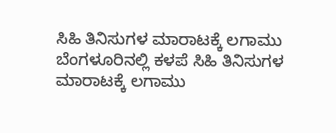ಸಿಹಿ ತಿನಿಸುಗಳ ಮಾರಾಟಕ್ಕೆ ಲಗಾಮು
ಬೆಂಗಳೂರಿನಲ್ಲಿ ಕಳಪೆ ಸಿಹಿ ತಿನಿಸುಗಳ ಮಾರಾಟಕ್ಕೆ ಲಗಾಮು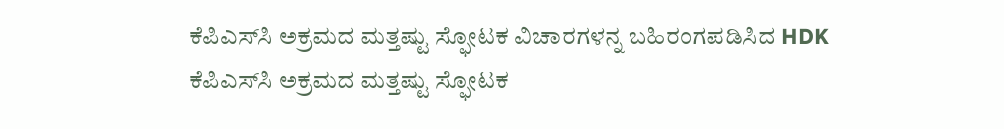ಕೆಪಿಎಸ್‌ಸಿ ಅಕ್ರಮದ ಮತ್ತಷ್ಟು ಸ್ಫೋಟಕ ವಿಚಾರಗಳನ್ನ ಬಹಿರಂಗಪಡಿಸಿದ HDK
ಕೆಪಿಎಸ್‌ಸಿ ಅಕ್ರಮದ ಮತ್ತಷ್ಟು ಸ್ಫೋಟಕ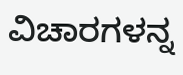ವಿಚಾರಗಳನ್ನ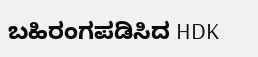ಬಹಿರಂಗಪಡಿಸಿದ HDK